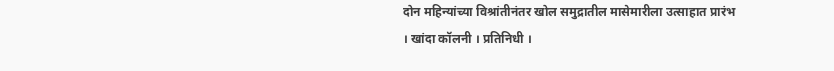दोन महिन्यांच्या विश्रांतीनंतर खोल समुद्रातील मासेमारीला उत्साहात प्रारंभ
। खांदा कॉलनी । प्रतिनिधी ।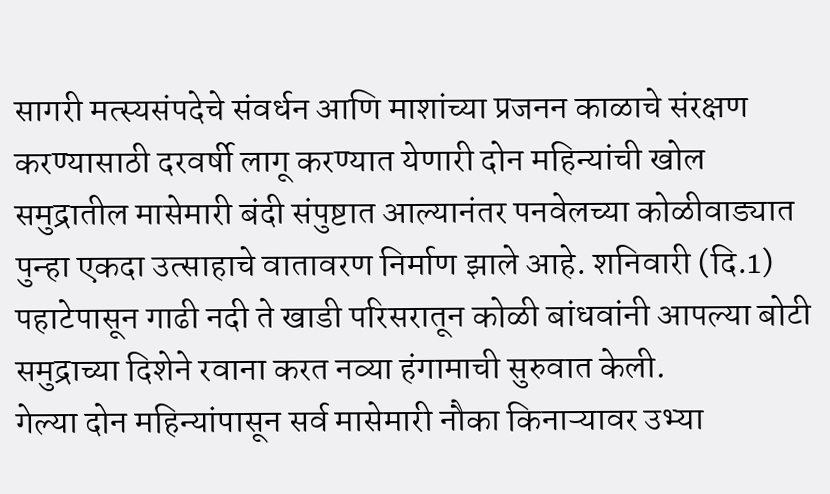सागरी मत्स्यसंपदेचे संवर्धन आणि माशांच्या प्रजनन काळाचे संरक्षण करण्यासाठी दरवर्षी लागू करण्यात येणारी दोन महिन्यांची खोल समुद्रातील मासेमारी बंदी संपुष्टात आल्यानंतर पनवेलच्या कोळीवाड्यात पुन्हा एकदा उत्साहाचे वातावरण निर्माण झाले आहे. शनिवारी (दि.1) पहाटेपासून गाढी नदी ते खाडी परिसरातून कोळी बांधवांनी आपल्या बोटी समुद्राच्या दिशेने रवाना करत नव्या हंगामाची सुरुवात केली.
गेल्या दोन महिन्यांपासून सर्व मासेमारी नौका किनाऱ्यावर उभ्या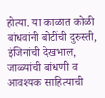होत्या. या काळात कोळी बांधवांनी बोटींची दुरुस्ती, इंजिनांची देखभाल, जाळ्यांची बांधणी व आवश्यक साहित्याची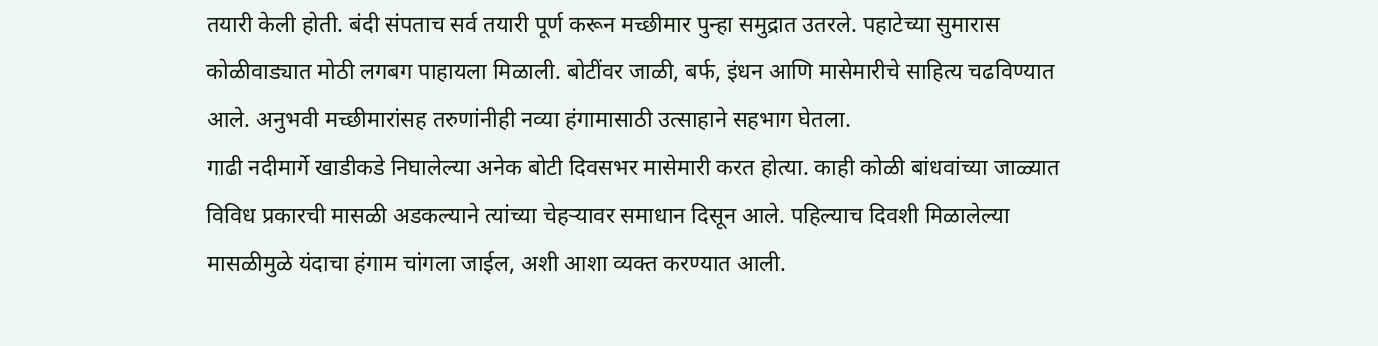तयारी केली होती. बंदी संपताच सर्व तयारी पूर्ण करून मच्छीमार पुन्हा समुद्रात उतरले. पहाटेच्या सुमारास कोळीवाड्यात मोठी लगबग पाहायला मिळाली. बोटींवर जाळी, बर्फ, इंधन आणि मासेमारीचे साहित्य चढविण्यात आले. अनुभवी मच्छीमारांसह तरुणांनीही नव्या हंगामासाठी उत्साहाने सहभाग घेतला.
गाढी नदीमार्गे खाडीकडे निघालेल्या अनेक बोटी दिवसभर मासेमारी करत होत्या. काही कोळी बांधवांच्या जाळ्यात विविध प्रकारची मासळी अडकल्याने त्यांच्या चेहऱ्यावर समाधान दिसून आले. पहिल्याच दिवशी मिळालेल्या मासळीमुळे यंदाचा हंगाम चांगला जाईल, अशी आशा व्यक्त करण्यात आली.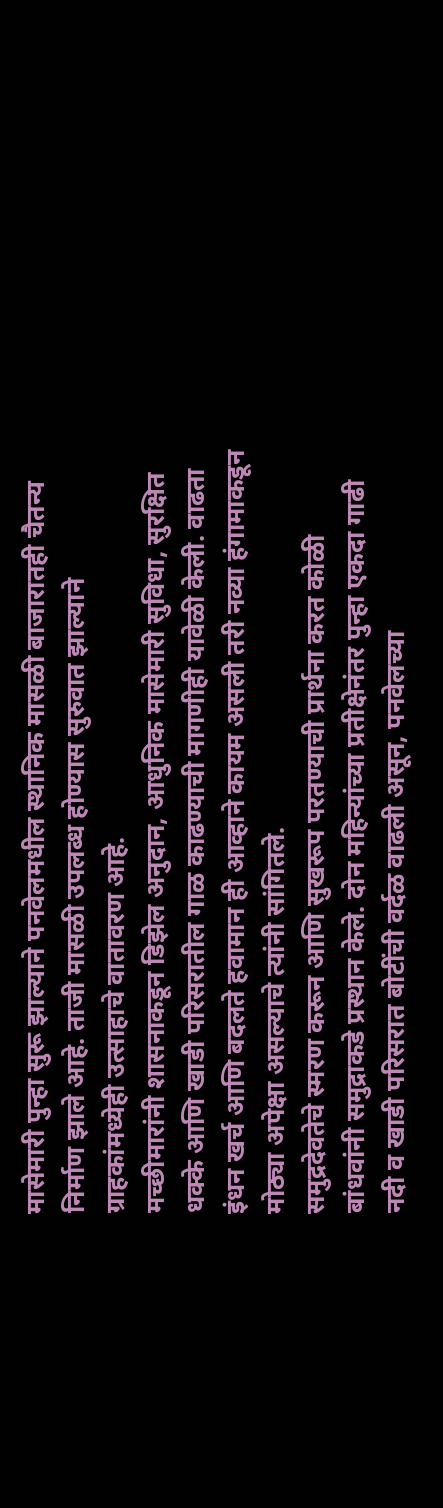मासेमारी पुन्हा सुरू झाल्याने पनवेलमधील स्थानिक मासळी बाजारातही चैतन्य निर्माण झाले आहे. ताजी मासळी उपलब्ध होण्यास सुरुवात झाल्याने ग्राहकांमध्येही उत्साहाचे वातावरण आहे.
मच्छीमारांनी शासनाकडून डिझेल अनुदान, आधुनिक मासेमारी सुविधा, सुरक्षित धक्के आणि खाडी परिसरातील गाळ काढण्याची मागणीही यावेळी केली. वाढता इंधन खर्च आणि बदलते हवामान ही आव्हाने कायम असली तरी नव्या हंगामाकडून मोठ्या अपेक्षा असल्याचे त्यांनी सांगितले.
समुद्रदेवतेचे स्मरण करून आणि सुखरूप परतण्याची प्रार्थना करत कोळी बांधवांनी समुद्राकडे प्रस्थान केले. दोन महिन्यांच्या प्रतीक्षेनंतर पुन्हा एकदा गाढी नदी व खाडी परिसरात बोटींची वर्दळ वाढली असून, पनवेलच्या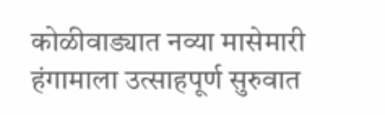कोळीवाड्यात नव्या मासेमारी हंगामाला उत्साहपूर्ण सुरुवात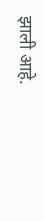झाली आहे.